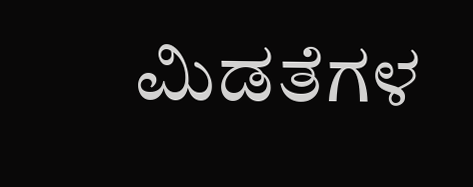ಮಿಡತೆಗಳ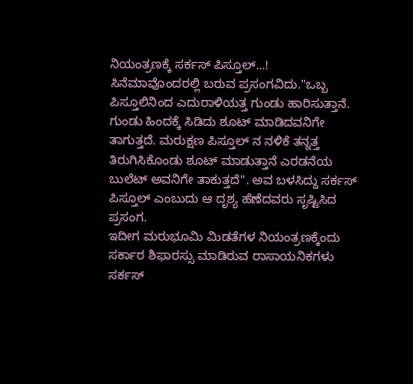ನಿಯಂತ್ರಣಕ್ಕೆ ಸರ್ಕಸ್ ಪಿಸ್ತೂಲ್...!
ಸಿನೆಮಾವೊಂದರಲ್ಲಿ ಬರುವ ಪ್ರಸಂಗವಿದು."ಒಬ್ಬ ಪಿಸ್ತೂಲಿನಿಂದ ಎದುರಾಳಿಯತ್ತ ಗುಂಡು ಹಾರಿಸುತ್ತಾನೆ. ಗುಂಡು ಹಿಂದಕ್ಕೆ ಸಿಡಿದು ಶೂಟ್ ಮಾಡಿದವನಿಗೇ ತಾಗುತ್ತದೆ. ಮರುಕ್ಷಣ ಪಿಸ್ತೂಲ್ ನ ನಳಿಕೆ ತನ್ನತ್ತ ತಿರುಗಿಸಿಕೊಂಡು ಶೂಟ್ ಮಾಡುತ್ತಾನೆ ಎರಡನೆಯ ಬುಲೆಟ್ ಅವನಿಗೇ ತಾಕುತ್ತದೆ". ಅವ ಬಳಸಿದ್ದು ಸರ್ಕಸ್ ಪಿಸ್ತೂಲ್ ಎಂಬುದು ಆ ದೃಶ್ಯ ಹೆಣೆದವರು ಸೃಷ್ಟಿಸಿದ ಪ್ರಸಂಗ.
ಇದೀಗ ಮರುಭೂಮಿ ಮಿಡತೆಗಳ ನಿಯಂತ್ರಣಕ್ಕೆಂದು ಸರ್ಕಾರ ಶಿಫಾರಸ್ಸು ಮಾಡಿರುವ ರಾಸಾಯನಿಕಗಳು ಸರ್ಕಸ್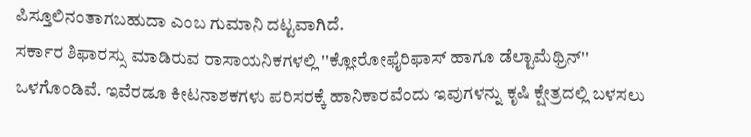ಪಿಸ್ತೂಲಿನಂತಾಗಬಹುದಾ ಎಂಬ ಗುಮಾನಿ ದಟ್ಟವಾಗಿದೆ.
ಸರ್ಕಾರ ಶಿಫಾರಸ್ಸು ಮಾಡಿರುವ ರಾಸಾಯನಿಕಗಳಲ್ಲಿ ''ಕ್ಲೋರೋಫೈರಿಫಾಸ್ ಹಾಗೂ ಡೆಲ್ಟಾಮೆಥ್ರಿನ್'' ಒಳಗೊಂಡಿವೆ. ಇವೆರಡೂ ಕೀಟನಾಶಕಗಳು ಪರಿಸರಕ್ಕೆ ಹಾನಿಕಾರವೆಂದು ಇವುಗಳನ್ನು ಕೃಷಿ ಕ್ಷೇತ್ರದಲ್ಲಿ ಬಳಸಲು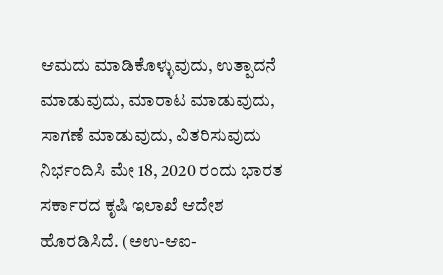ಆಮದು ಮಾಡಿಕೊಳ್ಳುವುದು, ಉತ್ಪಾದನೆ ಮಾಡುವುದು, ಮಾರಾಟ ಮಾಡುವುದು, ಸಾಗಣೆ ಮಾಡುವುದು, ವಿತರಿಸುವುದು ನಿರ್ಭಂದಿಸಿ ಮೇ 18, 2020 ರಂದು ಭಾರತ ಸರ್ಕಾರದ ಕೃಷಿ ಇಲಾಖೆ ಆದೇಶ ಹೊರಡಿಸಿದೆ. (ಅಉ-ಆಐ-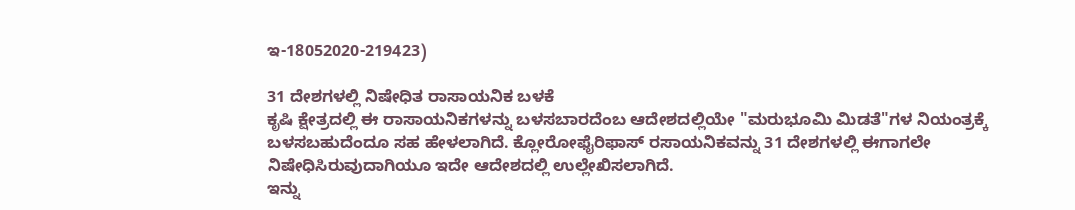ಇ-18052020-219423)

31 ದೇಶಗಳಲ್ಲಿ ನಿಷೇಧಿತ ರಾಸಾಯನಿಕ ಬಳಕೆ
ಕೃಷಿ ಕ್ಷೇತ್ರದಲ್ಲಿ ಈ ರಾಸಾಯನಿಕಗಳನ್ನು ಬಳಸಬಾರದೆಂಬ ಆದೇಶದಲ್ಲಿಯೇ "ಮರುಭೂಮಿ ಮಿಡತೆ"ಗಳ ನಿಯಂತ್ರಕ್ಕೆ ಬಳಸಬಹುದೆಂದೂ ಸಹ ಹೇಳಲಾಗಿದೆ. ಕ್ಲೋರೋಫೈರಿಫಾಸ್ ರಸಾಯನಿಕವನ್ನು 31 ದೇಶಗಳಲ್ಲಿ ಈಗಾಗಲೇ ನಿಷೇಧಿಸಿರುವುದಾಗಿಯೂ ಇದೇ ಆದೇಶದಲ್ಲಿ ಉಲ್ಲೇಖಿಸಲಾಗಿದೆ.
ಇನ್ನು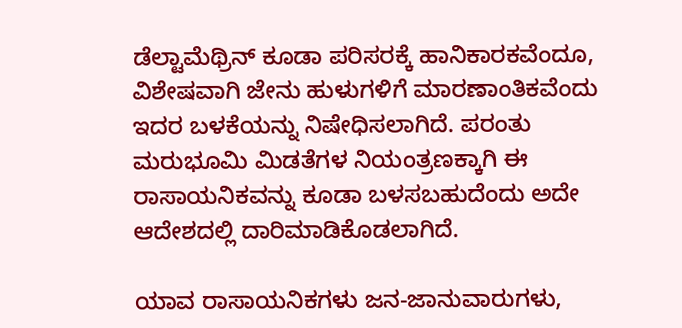ಡೆಲ್ಟಾಮೆಥ್ರಿನ್ ಕೂಡಾ ಪರಿಸರಕ್ಕೆ ಹಾನಿಕಾರಕವೆಂದೂ, ವಿಶೇಷವಾಗಿ ಜೇನು ಹುಳುಗಳಿಗೆ ಮಾರಣಾಂತಿಕವೆಂದು ಇದರ ಬಳಕೆಯನ್ನು ನಿಷೇಧಿಸಲಾಗಿದೆ. ಪರಂತು ಮರುಭೂಮಿ ಮಿಡತೆಗಳ ನಿಯಂತ್ರಣಕ್ಕಾಗಿ ಈ ರಾಸಾಯನಿಕವನ್ನು ಕೂಡಾ ಬಳಸಬಹುದೆಂದು ಅದೇ ಆದೇಶದಲ್ಲಿ ದಾರಿಮಾಡಿಕೊಡಲಾಗಿದೆ.

ಯಾವ ರಾಸಾಯನಿಕಗಳು ಜನ-ಜಾನುವಾರುಗಳು,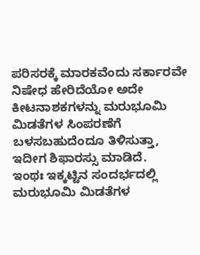ಪರಿಸರಕ್ಕೆ ಮಾರಕವೆಂದು ಸರ್ಕಾರವೇ ನಿಷೇಧ ಹೇರಿದೆಯೋ ಅದೇ ಕೀಟನಾಶಕಗಳನ್ನು ಮರುಭೂಮಿ ಮಿಡತೆಗಳ ಸಿಂಪರಣೆಗೆ ಬಳಸಬಹುದೆಂದೂ ತಿಳಿಸುತ್ತಾ, ಇದೀಗ ಶಿಫಾರಸ್ಸು ಮಾಡಿದೆ.
ಇಂಥಃ ಇಕ್ಕಟ್ಟಿನ ಸಂದರ್ಭದಲ್ಲಿ ಮರುಭೂಮಿ ಮಿಡತೆಗಳ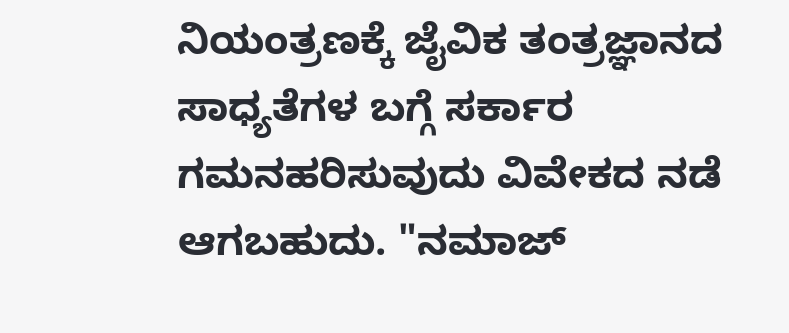ನಿಯಂತ್ರಣಕ್ಕೆ ಜೈವಿಕ ತಂತ್ರಜ್ಞಾನದ ಸಾಧ್ಯತೆಗಳ ಬಗ್ಗೆ ಸರ್ಕಾರ ಗಮನಹರಿಸುವುದು ವಿವೇಕದ ನಡೆ ಆಗಬಹುದು. "ನಮಾಜ್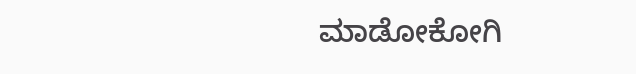ಮಾಡೋಕೋಗಿ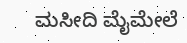ಮಸೀದಿ ಮೈಮೇಲೆ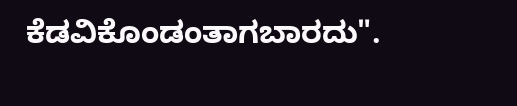ಕೆಡವಿಕೊಂಡಂತಾಗಬಾರದು".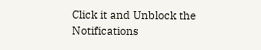Click it and Unblock the Notifications